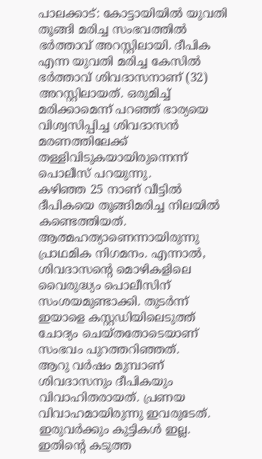പാലക്കാട്: കോട്ടായിയിൽ യുവതി തൂങ്ങി മരിച്ച സംഭവത്തിൽ ഭർത്താവ് അറസ്റ്റിലായി. ദീപിക എന്ന യുവതി മരിച്ച കേസിൽ ഭർത്താവ് ശിവദാസനാണ് (32) അറസ്റ്റിലായത്. ഒരുമിച്ച് മരിക്കാമെന്ന് പറഞ്ഞ് ഭാര്യയെ വിശ്വസിപ്പിച്ച ശിവദാസൻ മരണത്തിലേക്ക് തള്ളിവിടുകയായിരുന്നെന്ന് പൊലീസ് പറയുന്നു.
കഴിഞ്ഞ 25 നാണ് വീട്ടിൽ ദീപികയെ തൂങ്ങിമരിച്ച നിലയിൽ കണ്ടെത്തിയത്. ആത്മഹത്യാണെന്നായിരുന്നു പ്രാഥമിക നിഗമനം. എന്നാൽ, ശിവദാസന്റെ മൊഴികളിലെ വൈരുദ്ധ്യം പൊലീസിന് സംശയമുണ്ടാക്കി. തുടർന്ന് ഇയാളെ കസ്റ്റഡിയിലെടുത്ത് ചോദ്യം ചെയ്തതോടെയാണ് സംഭവം പുറത്തറിഞ്ഞത്.
ആറു വർഷം മുമ്പാണ് ശിവദാസനും ദീപികയും വിവാഹിതരായത്. പ്രണയ വിവാഹമായിരുന്നു ഇവരുടേത്. ഇരുവർക്കും കുട്ടികൾ ഇല്ല. ഇതിന്റെ കടുത്ത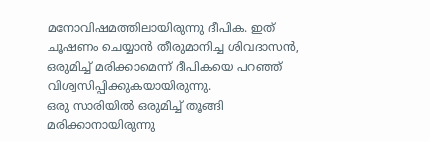മനോവിഷമത്തിലായിരുന്നു ദീപിക. ഇത് ചൂഷണം ചെയ്യാൻ തീരുമാനിച്ച ശിവദാസൻ, ഒരുമിച്ച് മരിക്കാമെന്ന് ദീപികയെ പറഞ്ഞ് വിശ്വസിപ്പിക്കുകയായിരുന്നു.
ഒരു സാരിയിൽ ഒരുമിച്ച് തൂങ്ങി മരിക്കാനായിരുന്നു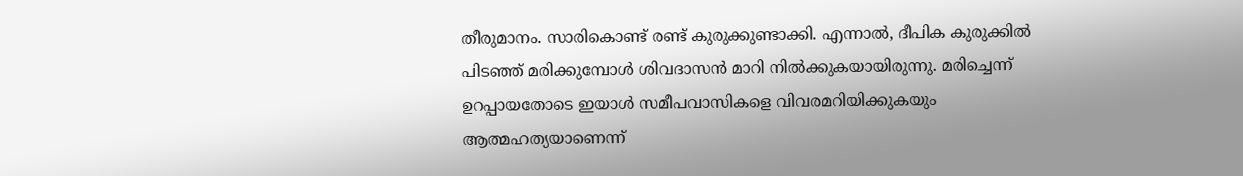തീരുമാനം. സാരികൊണ്ട് രണ്ട് കുരുക്കുണ്ടാക്കി. എന്നാൽ, ദീപിക കുരുക്കിൽ പിടഞ്ഞ് മരിക്കുമ്പോൾ ശിവദാസൻ മാറി നിൽക്കുകയായിരുന്നു. മരിച്ചെന്ന് ഉറപ്പായതോടെ ഇയാൾ സമീപവാസികളെ വിവരമറിയിക്കുകയും ആത്മഹത്യയാണെന്ന്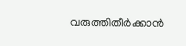വരുത്തിതീർക്കാൻ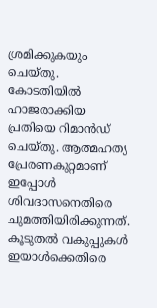ശ്രമിക്കുകയും ചെയ്തു.
കോടതിയിൽ ഹാജരാക്കിയ പ്രതിയെ റിമാൻഡ് ചെയ്തു. ആത്മഹത്യ പ്രേരണകുറ്റമാണ് ഇപ്പോൾ ശിവദാസനെതിരെ ചുമത്തിയിരിക്കുന്നത്. കൂടുതൽ വകുപ്പുകൾ ഇയാൾക്കെതിരെ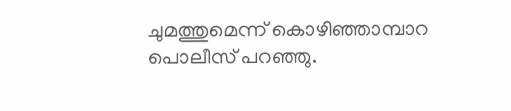ചുമത്തുമെന്ന് കൊഴിഞ്ഞാമ്പാറ പൊലീസ് പറഞ്ഞു.